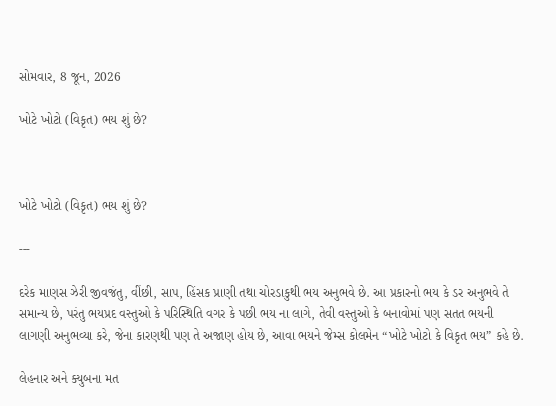સોમવાર, 8 જૂન, 2026

ખોટે ખોટો (વિકૃત) ભય શું છે?



ખોટે ખોટો (વિકૃત) ભય શું છે?

---

દરેક માણસ ઝેરી જીવજંતુ, વીંછી, સાપ, હિંસક પ્રાણી તથા ચોરડાકુથી ભય અનુભવે છે. આ પ્રકારનો ભય કે ડર અનુભવે તે સમાન્ય છે, પરંતુ ભયપ્રદ વસ્તુઓ કે પરિસ્થિતિ વગર કે પછી ભય ના લાગે, તેવી વસ્તુઓ કે બનાવોમાં પણ સતત ભયની લાગણી અનુભવ્યા કરે, જેના કારણથી પણ તે અજાણ હોય છે, આવા ભયને જેમ્સ કોલમેન “ખોટે ખોટો કે વિકૃત ભય” કહે છે.

લેહનાર અને ક્યુબના મત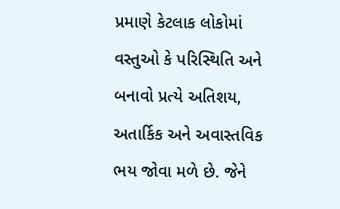પ્રમાણે કેટલાક લોકોમાં વસ્તુઓ કે પરિસ્થિતિ અને બનાવો પ્રત્યે અતિશય, અતાર્કિક અને અવાસ્તવિક ભય જોવા મળે છે. જેને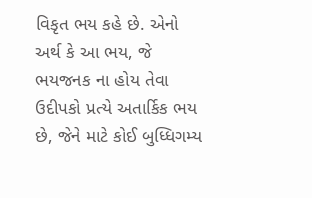વિકૃત ભય કહે છે. એનો અર્થ કે આ ભય, જે ભયજનક ના હોય તેવા ઉદીપકો પ્રત્યે અતાર્કિક ભય છે, જેને માટે કોઈ બુધ્ધિગમ્ય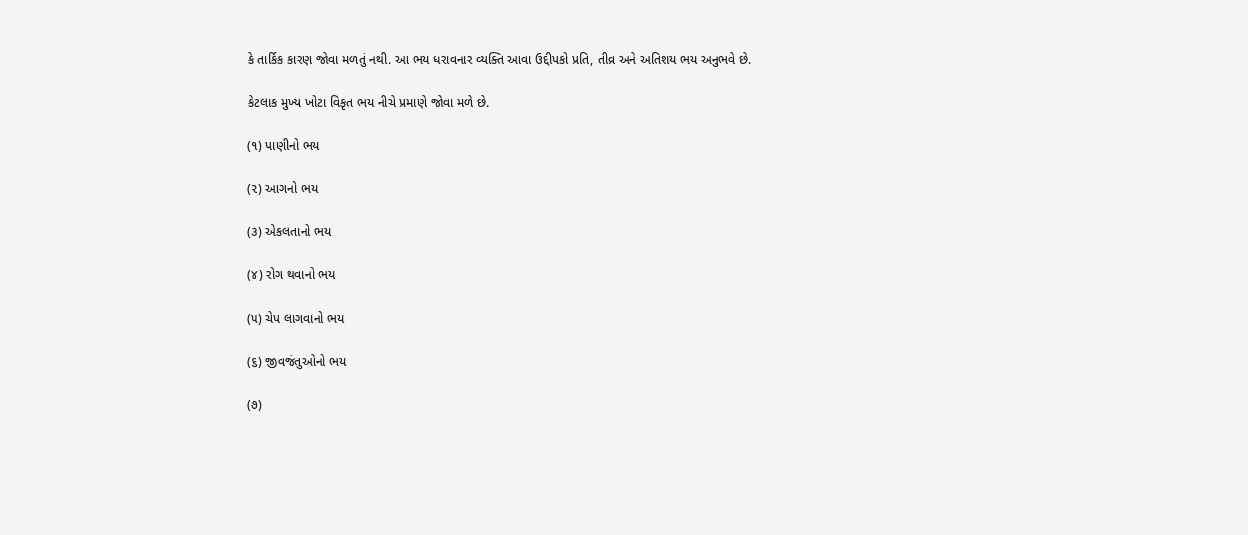કે તાર્કિક કારણ જોવા મળતું નથી. આ ભય ધરાવનાર વ્યક્તિ આવા ઉદ્દીપકો પ્રતિ, તીવ્ર અને અતિશય ભય અનુભવે છે.

કેટલાક મુખ્ય ખોટા વિકૃત ભય નીચે પ્રમાણે જોવા મળે છે.

(૧) પાણીનો ભય

(૨) આગનો ભય

(૩) એકલતાનો ભય

(૪) રોગ થવાનો ભય

(૫) ચેપ લાગવાનો ભય

(૬) જીવજંતુઓનો ભય

(૭)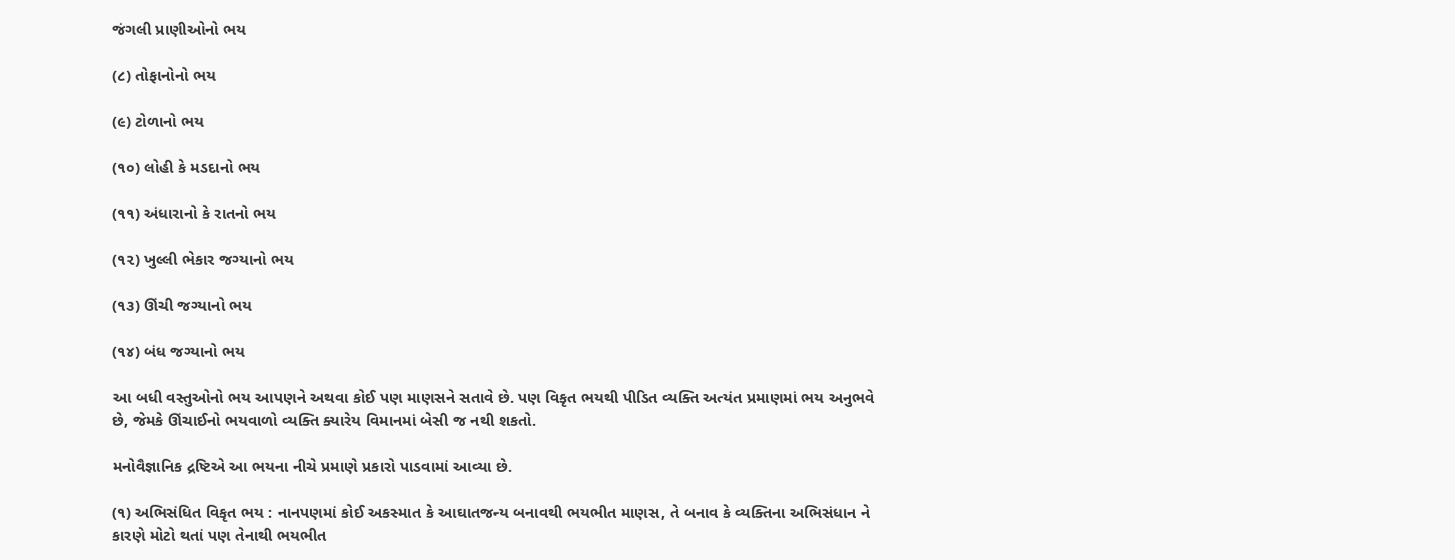જંગલી પ્રાણીઓનો ભય

(૮) તોફાનોનો ભય

(૯) ટોળાનો ભય

(૧૦) લોહી કે મડદાનો ભય

(૧૧) અંધારાનો કે રાતનો ભય

(૧૨) ખુલ્લી ભેકાર જગ્યાનો ભય

(૧૩) ઊંચી જગ્યાનો ભય

(૧૪) બંધ જગ્યાનો ભય

આ બધી વસ્તુઓનો ભય આપણને અથવા કોઈ પણ માણસને સતાવે છે. પણ વિકૃત ભયથી પીડિત વ્યક્તિ અત્યંત પ્રમાણમાં ભય અનુભવે છે, જેમકે ઊંચાઈનો ભયવાળો વ્યક્તિ ક્યારેય વિમાનમાં બેસી જ નથી શકતો.

મનોવૈજ્ઞાનિક દ્રષ્ટિએ આ ભયના નીચે પ્રમાણે પ્રકારો પાડવામાં આવ્યા છે.

(૧) અભિસંધિત વિકૃત ભય : નાનપણમાં કોઈ અકસ્માત કે આઘાતજન્ય બનાવથી ભયભીત માણસ, તે બનાવ કે વ્યક્તિના અભિસંધાન ને કારણે મોટો થતાં પણ તેનાથી ભયભીત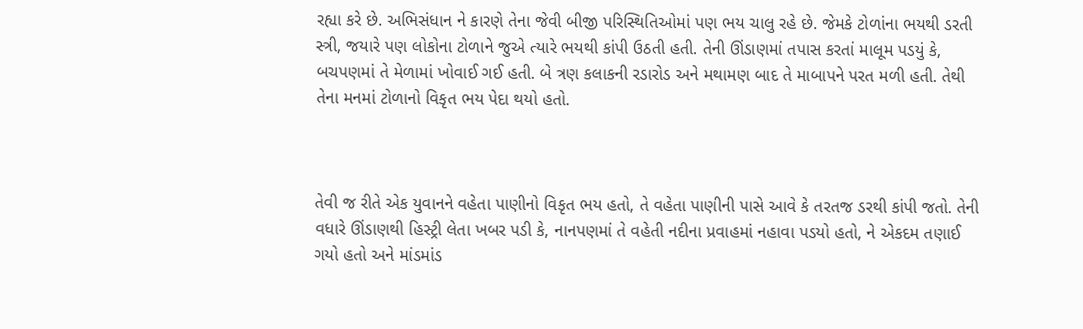રહ્યા કરે છે. અભિસંધાન ને કારણે તેના જેવી બીજી પરિસ્થિતિઓમાં પણ ભય ચાલુ રહે છે. જેમકે ટોળાંના ભયથી ડરતી સ્ત્રી, જયારે પણ લોકોના ટોળાને જુએ ત્યારે ભયથી કાંપી ઉઠતી હતી. તેની ઊંડાણમાં તપાસ કરતાં માલૂમ પડયું કે, બચપણમાં તે મેળામાં ખોવાઈ ગઈ હતી. બે ત્રણ કલાકની રડારોડ અને મથામણ બાદ તે માબાપને પરત મળી હતી. તેથી તેના મનમાં ટોળાનો વિકૃત ભય પેદા થયો હતો.



તેવી જ રીતે એક યુવાનને વહેતા પાણીનો વિકૃત ભય હતો, તે વહેતા પાણીની પાસે આવે કે તરતજ ડરથી કાંપી જતો. તેની વધારે ઊંડાણથી હિસ્ટ્રી લેતા ખબર પડી કે, નાનપણમાં તે વહેતી નદીના પ્રવાહમાં નહાવા પડયો હતો, ને એકદમ તણાઈ ગયો હતો અને માંડમાંડ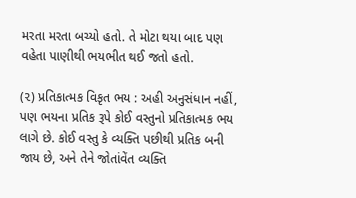મરતા મરતા બચ્યો હતો. તે મોટા થયા બાદ પણ વહેતા પાણીથી ભયભીત થઈ જતો હતો.

(૨) પ્રતિકાત્મક વિકૃત ભય : અહી અનુસંધાન નહીં, પણ ભયના પ્રતિક રૂપે કોઈ વસ્તુનો પ્રતિકાત્મક ભય લાગે છે. કોઈ વસ્તુ કે વ્યક્તિ પછીથી પ્રતિક બની જાય છે, અને તેને જોતાંવેંત વ્યક્તિ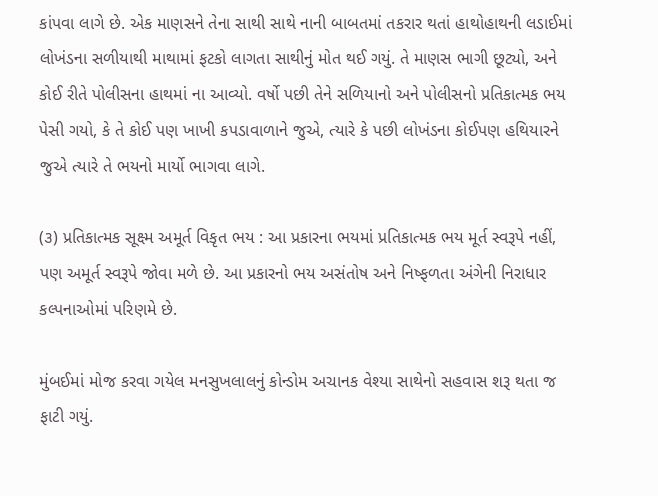કાંપવા લાગે છે. એક માણસને તેના સાથી સાથે નાની બાબતમાં તકરાર થતાં હાથોહાથની લડાઈમાં લોખંડના સળીયાથી માથામાં ફટકો લાગતા સાથીનું મોત થઈ ગયું. તે માણસ ભાગી છૂટ્યો, અને કોઈ રીતે પોલીસના હાથમાં ના આવ્યો. વર્ષો પછી તેને સળિયાનો અને પોલીસનો પ્રતિકાત્મક ભય પેસી ગયો, કે તે કોઈ પણ ખાખી કપડાવાળાને જુએ, ત્યારે કે પછી લોખંડના કોઈપણ હથિયારને જુએ ત્યારે તે ભયનો માર્યો ભાગવા લાગે.

(૩) પ્રતિકાત્મક સૂક્ષ્મ અમૂર્ત વિકૃત ભય : આ પ્રકારના ભયમાં પ્રતિકાત્મક ભય મૂર્ત સ્વરૂપે નહીં, પણ અમૂર્ત સ્વરૂપે જોવા મળે છે. આ પ્રકારનો ભય અસંતોષ અને નિષ્ફળતા અંગેની નિરાધાર કલ્પનાઓમાં પરિણમે છે.

મુંબઈમાં મોજ કરવા ગયેલ મનસુખલાલનું કોન્ડોમ અચાનક વેશ્યા સાથેનો સહવાસ શરૂ થતા જ ફાટી ગયું.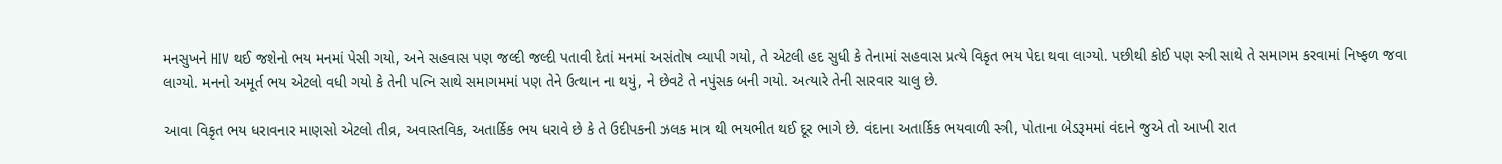મનસુખને HIV થઈ જશેનો ભય મનમાં પેસી ગયો, અને સહવાસ પણ જલ્દી જલ્દી પતાવી દેતાં મનમાં અસંતોષ વ્યાપી ગયો, તે એટલી હદ સુધી કે તેનામાં સહવાસ પ્રત્યે વિકૃત ભય પેદા થવા લાગ્યો. પછીથી કોઈ પણ સ્ત્રી સાથે તે સમાગમ કરવામાં નિષ્ફળ જવા લાગ્યો. મનનો અમૂર્ત ભય એટલો વધી ગયો કે તેની પત્નિ સાથે સમાગમમાં પણ તેને ઉત્થાન ના થયું, ને છેવટે તે નપુંસક બની ગયો. અત્યારે તેની સારવાર ચાલુ છે.

આવા વિકૃત ભય ધરાવનાર માણસો એટલો તીવ્ર, અવાસ્તવિક, અતાર્કિક ભય ધરાવે છે કે તે ઉદીપકની ઝલક માત્ર થી ભયભીત થઈ દૂર ભાગે છે. વંદાના અતાર્કિક ભયવાળી સ્ત્રી, પોતાના બેડરૂમમાં વંદાને જુએ તો આખી રાત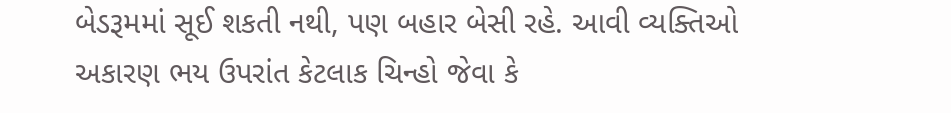બેડરૂમમાં સૂઈ શકતી નથી, પણ બહાર બેસી રહે. આવી વ્યક્તિઓ અકારણ ભય ઉપરાંત કેટલાક ચિન્હો જેવા કે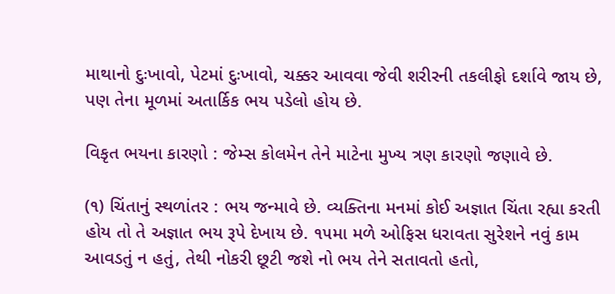માથાનો દુઃખાવો, પેટમાં દુઃખાવો, ચક્કર આવવા જેવી શરીરની તકલીફો દર્શાવે જાય છે, પણ તેના મૂળમાં અતાર્કિક ભય પડેલો હોય છે.

વિકૃત ભયના કારણો : જેમ્સ કોલમેન તેને માટેના મુખ્ય ત્રણ કારણો જણાવે છે.

(૧) ચિંતાનું સ્થળાંતર : ભય જન્માવે છે. વ્યક્તિના મનમાં કોઈ અજ્ઞાત ચિંતા રહ્યા કરતી હોય તો તે અજ્ઞાત ભય રૂપે દેખાય છે. ૧૫મા મળે ઓફિસ ધરાવતા સુરેશને નવું કામ આવડતું ન હતું, તેથી નોકરી છૂટી જશે નો ભય તેને સતાવતો હતો,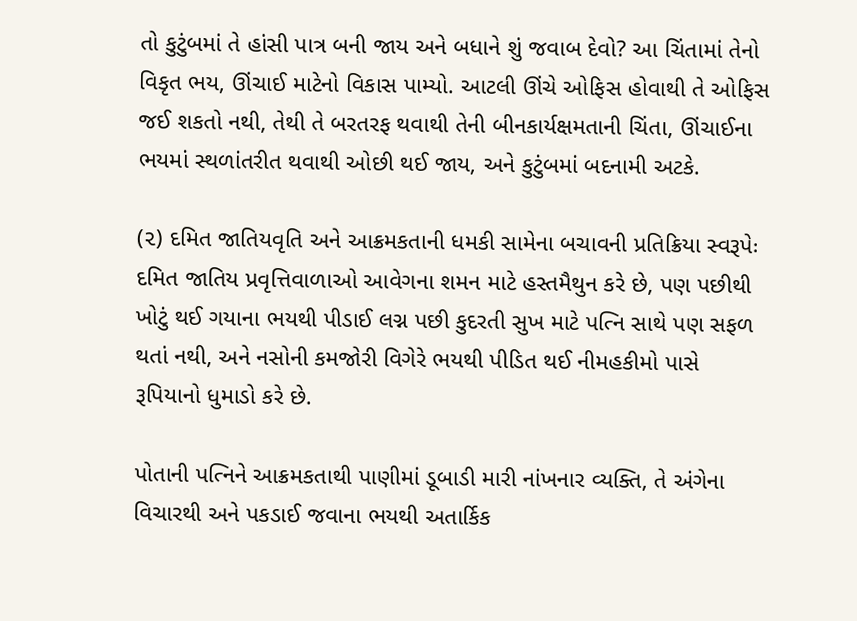તો કુટુંબમાં તે હાંસી પાત્ર બની જાય અને બધાને શું જવાબ દેવો? આ ચિંતામાં તેનો વિકૃત ભય, ઊંચાઈ માટેનો વિકાસ પામ્યો. આટલી ઊંચે ઓફિસ હોવાથી તે ઓફિસ જઈ શકતો નથી, તેથી તે બરતરફ થવાથી તેની બીનકાર્યક્ષમતાની ચિંતા, ઊંચાઈના ભયમાં સ્થળાંતરીત થવાથી ઓછી થઈ જાય, અને કુટુંબમાં બદનામી અટકે.

(૨) દમિત જાતિયવૃતિ અને આક્રમકતાની ધમકી સામેના બચાવની પ્રતિક્રિયા સ્વરૂપેઃ દમિત જાતિય પ્રવૃત્તિવાળાઓ આવેગના શમન માટે હસ્તમૈથુન કરે છે, પણ પછીથી ખોટું થઈ ગયાના ભયથી પીડાઈ લગ્ન પછી કુદરતી સુખ માટે પત્નિ સાથે પણ સફળ થતાં નથી, અને નસોની કમજોરી વિગેરે ભયથી પીડિત થઈ નીમહકીમો પાસે રૂપિયાનો ધુમાડો કરે છે.

પોતાની પત્નિને આક્રમકતાથી પાણીમાં ડૂબાડી મારી નાંખનાર વ્યક્તિ, તે અંગેના વિચારથી અને પકડાઈ જવાના ભયથી અતાર્કિક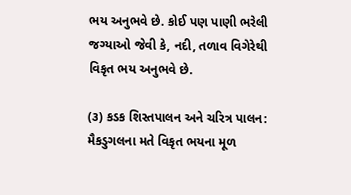ભય અનુભવે છે. કોઈ પણ પાણી ભરેલી જગ્યાઓ જેવી કે, નદી, તળાવ વિગેરેથી વિકૃત ભય અનુભવે છે.

(૩) કડક શિસ્તપાલન અને ચરિત્ર પાલન: મૈકડુગલના મતે વિકૃત ભયના મૂળ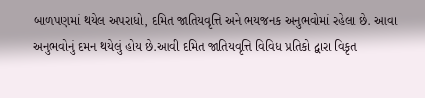બાળપણમાં થયેલ અપરાધો, દમિત જાતિયવૃત્તિ અને ભયજનક અનુભવોમાં રહેલા છે. આવા અનુભવોનું દમન થયેલું હોય છે.આવી દમિત જાતિયવૃત્તિ વિવિધ પ્રતિકો દ્વારા વિકૃત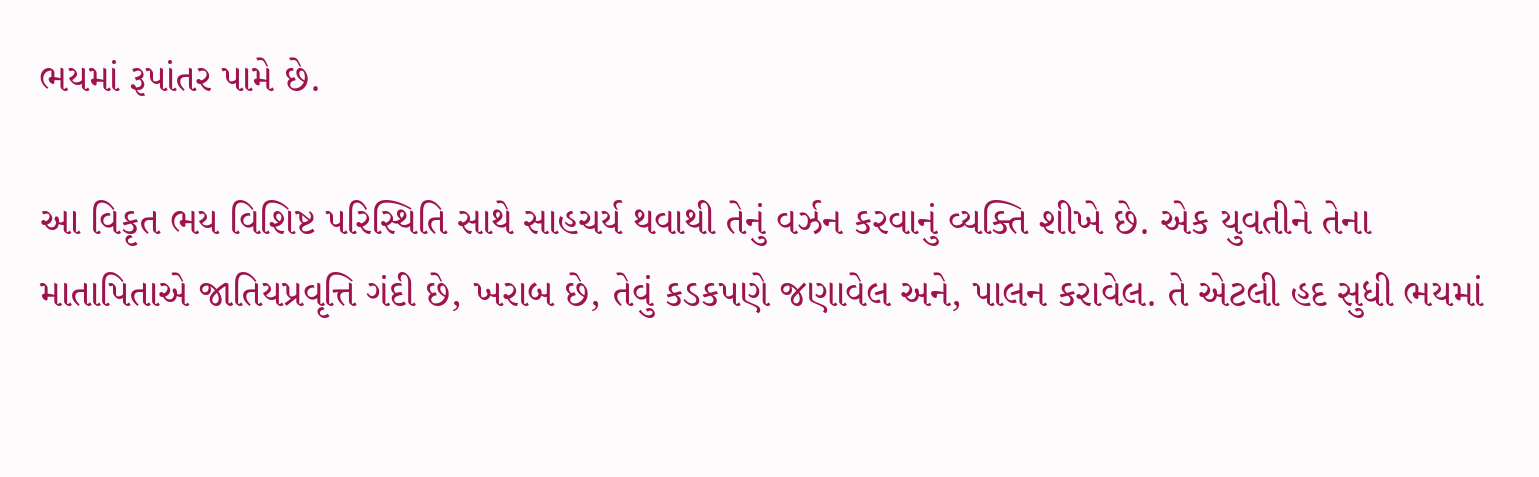ભયમાં રૂપાંતર પામે છે.

આ વિકૃત ભય વિશિષ્ટ પરિસ્થિતિ સાથે સાહચર્ય થવાથી તેનું વર્ઝન કરવાનું વ્યક્તિ શીખે છે. એક યુવતીને તેના માતાપિતાએ જાતિયપ્રવૃત્તિ ગંદી છે, ખરાબ છે, તેવું કડકપણે જણાવેલ અને, પાલન કરાવેલ. તે એટલી હદ સુધી ભયમાં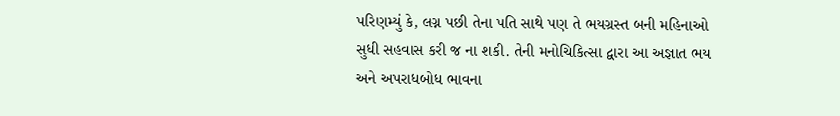પરિણમ્યું કે, લગ્ન પછી તેના પતિ સાથે પણ તે ભયગ્રસ્ત બની મહિનાઓ સુધી સહવાસ કરી જ ના શકી. તેની મનોચિકિત્સા દ્વારા આ અજ્ઞાત ભય અને અપરાધબોધ ભાવના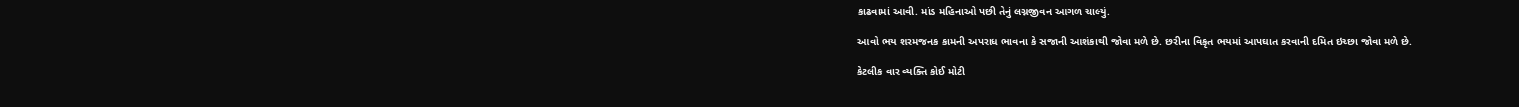કાઢવામાં આવી. માંડ મહિનાઓ પછી તેનું લગ્નજીવન આગળ ચાલ્યું.

આવો ભય શરમજનક કામની અપરાધ ભાવના કે સજાની આશંકાથી જોવા મળે છે. છરીના વિકૃત ભયમાં આપઘાત કરવાની દમિત ઇચ્છા જોવા મળે છે.

કેટલીક વાર વ્યક્તિ કોઈ મોટી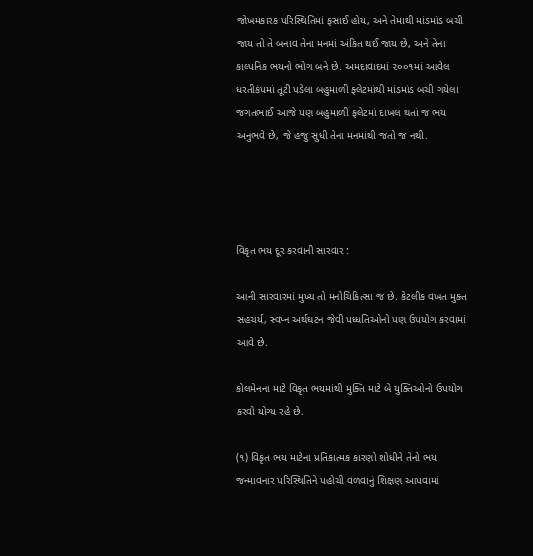જોખમકારક પરિસ્થિતિમાં ફસાઈ હોય, અને તેમાથી માંડમાંડ બચી જાય તો તે બનાવ તેના મનમાં અંકિત થઈ જાય છે, અને તેના કાલ્પનિક ભયનો ભોગ બને છે. અમદાવાદમાં ૨૦૦૧માં આવેલ ધરતીકંપમાં તૂટી પડેલા બહુમાળી ફ્લેટમાંથી માંડમાંડ બચી ગયેલા જગતભાઈ આજે પણ બહુમાળી ફલેટમાં દાખલ થતાં જ ભય અનુભવે છે, જે હજુ સુધી તેના મનમાંથી જતો જ નથી.




વિકૃત ભય દૂર કરવાની સારવાર :

આની સારવારમાં મુખ્ય તો મનોચિકિત્સા જ છે. કેટલીક વખત મુક્ત સહચર્ય, સ્વપ્ન અર્થઘટન જેવી પધ્ધતિઓનો પણ ઉપયોગ કરવામાં આવે છે.

કોલમેનના માટે વિકૃત ભયમાંથી મુક્તિ માટે બે યુક્તિઓનો ઉપયોગ કરવો યોગ્ય રહે છે.

(૧) વિકૃત ભય માટેના પ્રતિકાત્મક કારણો શોધીને તેનો ભય જન્માવનાર પરિસ્થિતિને પહોચી વળવાનું શિક્ષણ આપવામાં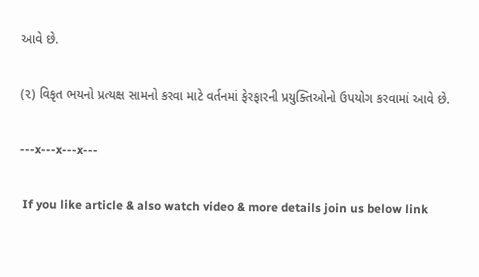આવે છે.

(૨) વિકૃત ભયનો પ્રત્યક્ષ સામનો કરવા માટે વર્તનમાં ફેરફારની પ્રયુક્તિઓનો ઉપયોગ કરવામાં આવે છે.

---x---x---x---

 If you like article & also watch video & more details join us below link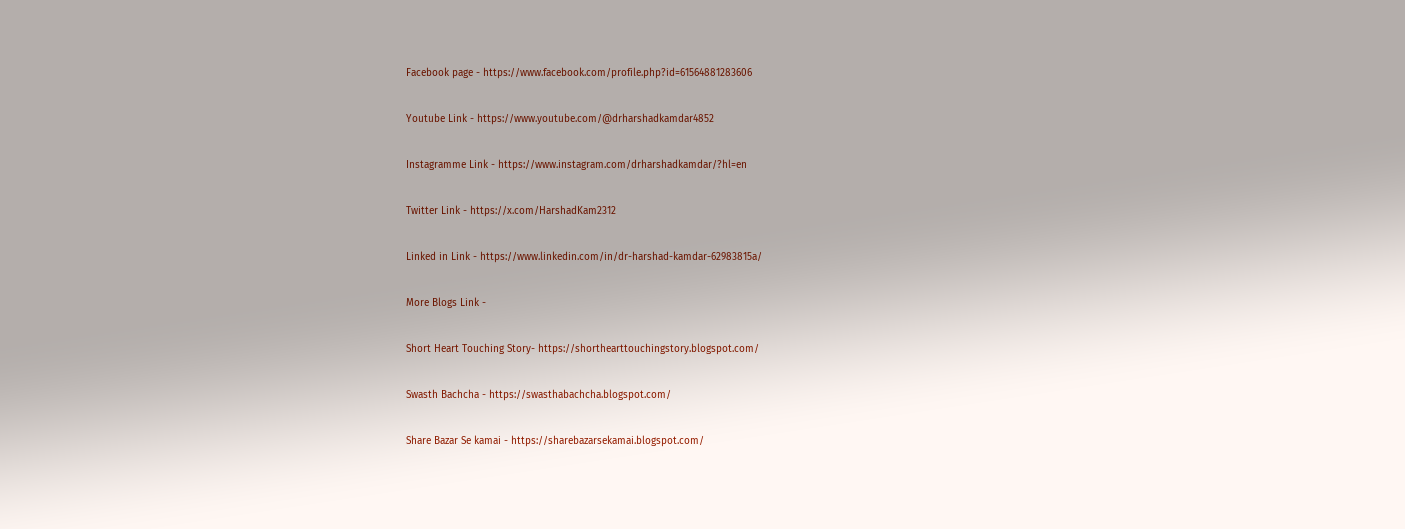Facebook page - https://www.facebook.com/profile.php?id=61564881283606

Youtube Link - https://www.youtube.com/@drharshadkamdar4852

Instagramme Link - https://www.instagram.com/drharshadkamdar/?hl=en

Twitter Link - https://x.com/HarshadKam2312

Linked in Link - https://www.linkedin.com/in/dr-harshad-kamdar-62983815a/

More Blogs Link -

Short Heart Touching Story- https://shorthearttouchingstory.blogspot.com/

Swasth Bachcha - https://swasthabachcha.blogspot.com/

Share Bazar Se kamai - https://sharebazarsekamai.blogspot.com/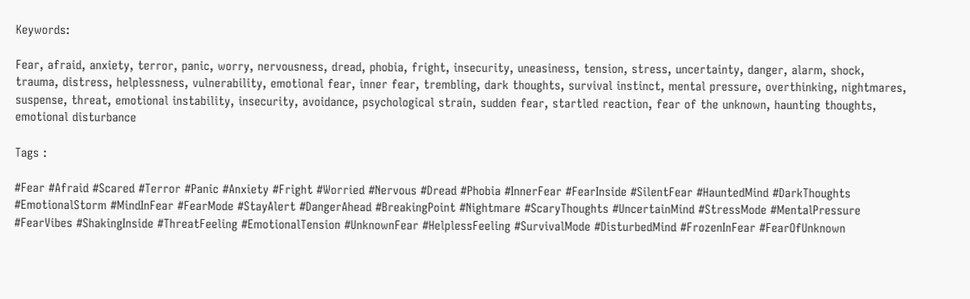Keywords:

Fear, afraid, anxiety, terror, panic, worry, nervousness, dread, phobia, fright, insecurity, uneasiness, tension, stress, uncertainty, danger, alarm, shock, trauma, distress, helplessness, vulnerability, emotional fear, inner fear, trembling, dark thoughts, survival instinct, mental pressure, overthinking, nightmares, suspense, threat, emotional instability, insecurity, avoidance, psychological strain, sudden fear, startled reaction, fear of the unknown, haunting thoughts, emotional disturbance

Tags :

#Fear #Afraid #Scared #Terror #Panic #Anxiety #Fright #Worried #Nervous #Dread #Phobia #InnerFear #FearInside #SilentFear #HauntedMind #DarkThoughts #EmotionalStorm #MindInFear #FearMode #StayAlert #DangerAhead #BreakingPoint #Nightmare #ScaryThoughts #UncertainMind #StressMode #MentalPressure #FearVibes #ShakingInside #ThreatFeeling #EmotionalTension #UnknownFear #HelplessFeeling #SurvivalMode #DisturbedMind #FrozenInFear #FearOfUnknown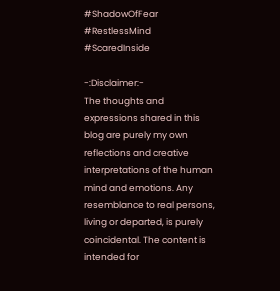#ShadowOfFear #RestlessMind #ScaredInside

-:Disclaimer:-
The thoughts and expressions shared in this blog are purely my own reflections and creative interpretations of the human mind and emotions. Any resemblance to real persons, living or departed, is purely coincidental. The content is intended for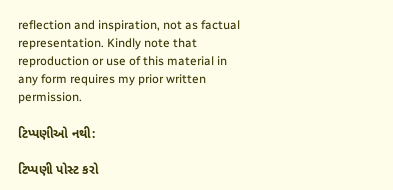reflection and inspiration, not as factual representation. Kindly note that reproduction or use of this material in any form requires my prior written permission.

ટિપ્પણીઓ નથી:

ટિપ્પણી પોસ્ટ કરો